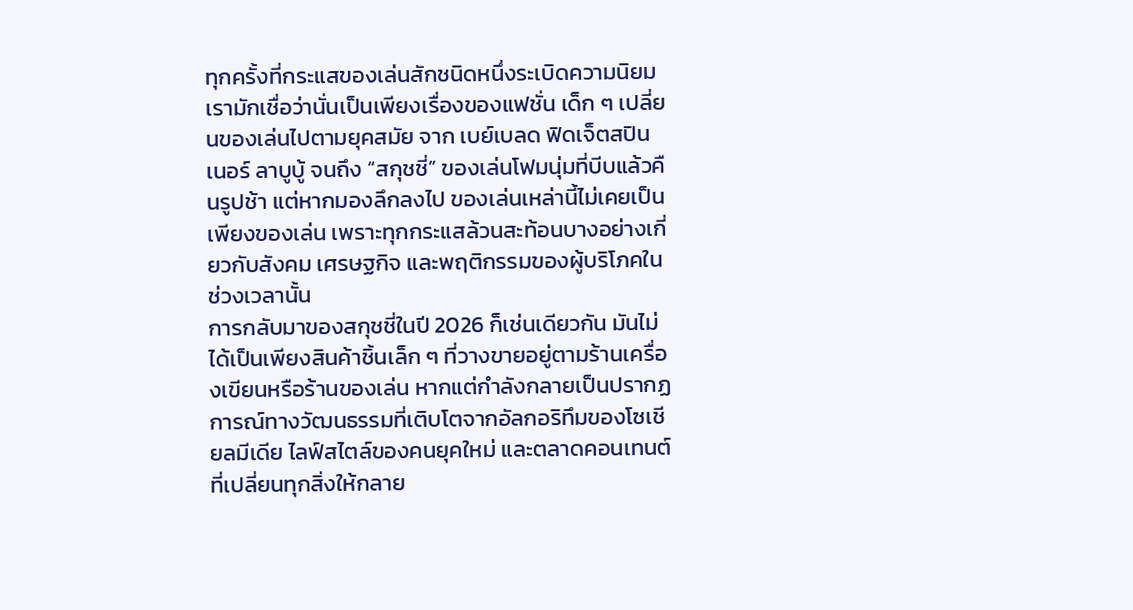ทุกครั้งที่กระแสของเล่นสักชนิดหนึ่งระเบิดความนิยม เรามักเชื่อว่านั่นเป็นเพียงเรื่องของแฟชั่น เด็ก ๆ เปลี่ยนของเล่นไปตามยุคสมัย จาก เบย์เบลด ฟิดเจ็ตสปินเนอร์ ลาบูบู้ จนถึง “สกุชชี่” ของเล่นโฟมนุ่มที่บีบแล้วคืนรูปช้า แต่หากมองลึกลงไป ของเล่นเหล่านี้ไม่เคยเป็นเพียงของเล่น เพราะทุกกระแสล้วนสะท้อนบางอย่างเกี่ยวกับสังคม เศรษฐกิจ และพฤติกรรมของผู้บริโภคในช่วงเวลานั้น
การกลับมาของสกุชชี่ในปี 2026 ก็เช่นเดียวกัน มันไม่ได้เป็นเพียงสินค้าชิ้นเล็ก ๆ ที่วางขายอยู่ตามร้านเครื่องเขียนหรือร้านของเล่น หากแต่กำลังกลายเป็นปรากฏการณ์ทางวัฒนธรรมที่เติบโตจากอัลกอริทึมของโซเชียลมีเดีย ไลฟ์สไตล์ของคนยุคใหม่ และตลาดคอนเทนต์ที่เปลี่ยนทุกสิ่งให้กลาย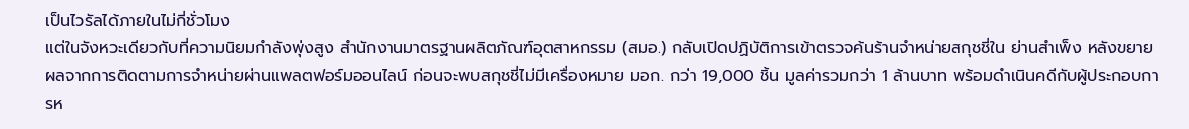เป็นไวรัลได้ภายในไม่กี่ชั่วโมง
แต่ในจังหวะเดียวกับที่ความนิยมกำลังพุ่งสูง สำนักงานมาตรฐานผลิตภัณฑ์อุตสาหกรรม (สมอ.) กลับเปิดปฏิบัติการเข้าตรวจค้นร้านจำหน่ายสกุชชี่ใน ย่านสำเพ็ง หลังขยายผลจากการติดตามการจำหน่ายผ่านแพลตฟอร์มออนไลน์ ก่อนจะพบสกุชชี่ไม่มีเครื่องหมาย มอก. กว่า 19,000 ชิ้น มูลค่ารวมกว่า 1 ล้านบาท พร้อมดำเนินคดีกับผู้ประกอบการห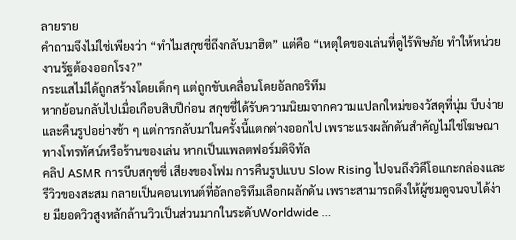ลายราย
คำถามจึงไม่ใช่เพียงว่า “ทำไมสกุชชี่ถึงกลับมาฮิต” แต่คือ “เหตุใดของเล่นที่ดูไร้พิษภัย ทำให้หน่วยงานรัฐต้องออกโรง?”
กระแสไม่ได้ถูกสร้างโดยเด็กๆ แต่ถูกขับเคลื่อนโดยอัลกอริทึม
หากย้อนกลับไปเมื่อเกือบสิบปีก่อน สกุชชี่ได้รับความนิยมจากความแปลกใหม่ของวัสดุที่นุ่ม บีบง่าย และคืนรูปอย่างช้า ๆ แต่การกลับมาในครั้งนี้แตกต่างออกไป เพราะแรงผลักดันสำคัญไม่ใช่โฆษณาทางโทรทัศน์หรือร้านของเล่น หากเป็นแพลตฟอร์มดิจิทัล
คลิป ASMR การบีบสกุชชี่ เสียงของโฟม การคืนรูปแบบ Slow Rising ไปจนถึงวิดีโอแกะกล่องและรีวิวของสะสม กลายเป็นคอนเทนต์ที่อัลกอริทึมเลือกผลักดัน เพราะสามารถดึงให้ผู้ชมดูจนจบได้ง่าย มียอดวิวสูงหลักล้านวิวเป็นส่วนมากในระดับWorldwide …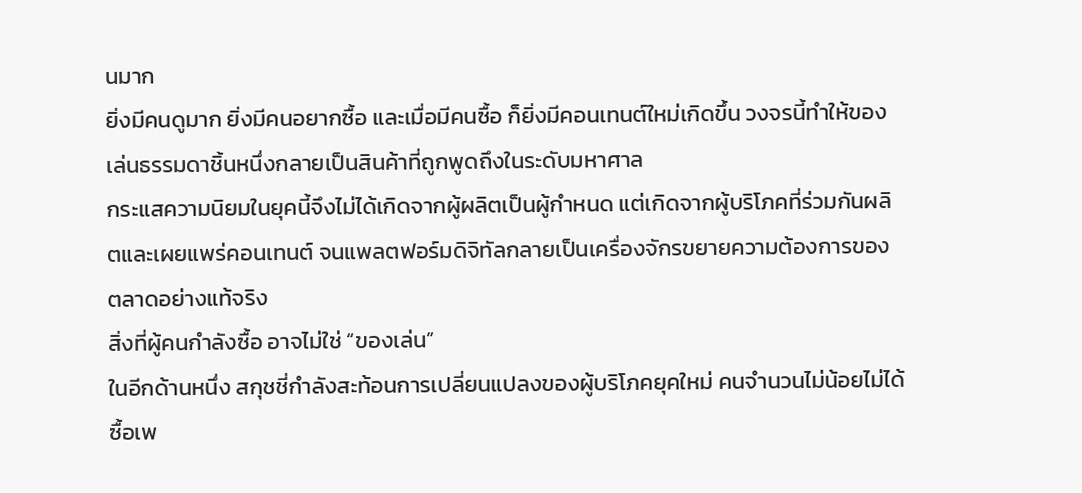นมาก
ยิ่งมีคนดูมาก ยิ่งมีคนอยากซื้อ และเมื่อมีคนซื้อ ก็ยิ่งมีคอนเทนต์ใหม่เกิดขึ้น วงจรนี้ทำให้ของเล่นธรรมดาชิ้นหนึ่งกลายเป็นสินค้าที่ถูกพูดถึงในระดับมหาศาล
กระแสความนิยมในยุคนี้จึงไม่ได้เกิดจากผู้ผลิตเป็นผู้กำหนด แต่เกิดจากผู้บริโภคที่ร่วมกันผลิตและเผยแพร่คอนเทนต์ จนแพลตฟอร์มดิจิทัลกลายเป็นเครื่องจักรขยายความต้องการของตลาดอย่างแท้จริง
สิ่งที่ผู้คนกำลังซื้อ อาจไม่ใช่ “ของเล่น”
ในอีกด้านหนึ่ง สกุชชี่กำลังสะท้อนการเปลี่ยนแปลงของผู้บริโภคยุคใหม่ คนจำนวนไม่น้อยไม่ได้ซื้อเพ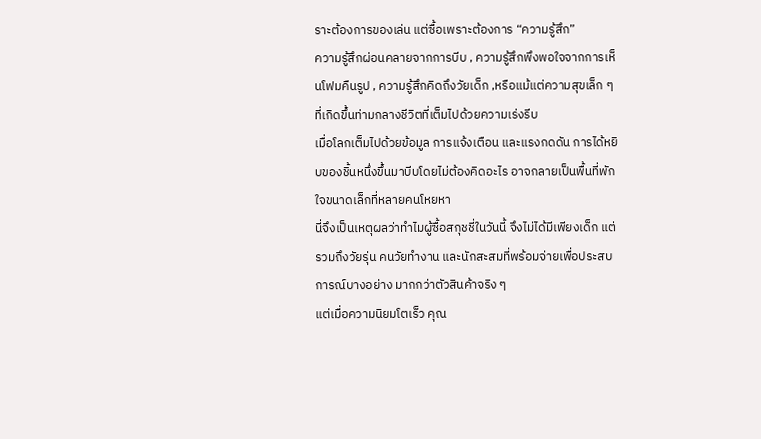ราะต้องการของเล่น แต่ซื้อเพราะต้องการ “ความรู้สึก”
ความรู้สึกผ่อนคลายจากการบีบ , ความรู้สึกพึงพอใจจากการเห็นโฟมคืนรูป , ความรู้สึกคิดถึงวัยเด็ก ,หรือแม้แต่ความสุขเล็ก ๆ ที่เกิดขึ้นท่ามกลางชีวิตที่เต็มไปด้วยความเร่งรีบ
เมื่อโลกเต็มไปด้วยข้อมูล การแจ้งเตือน และแรงกดดัน การได้หยิบของชิ้นหนึ่งขึ้นมาบีบโดยไม่ต้องคิดอะไร อาจกลายเป็นพื้นที่พักใจขนาดเล็กที่หลายคนโหยหา
นี่จึงเป็นเหตุผลว่าทำไมผู้ซื้อสกุชชี่ในวันนี้ จึงไม่ได้มีเพียงเด็ก แต่รวมถึงวัยรุ่น คนวัยทำงาน และนักสะสมที่พร้อมจ่ายเพื่อประสบการณ์บางอย่าง มากกว่าตัวสินค้าจริง ๆ
แต่เมื่อความนิยมโตเร็ว คุณ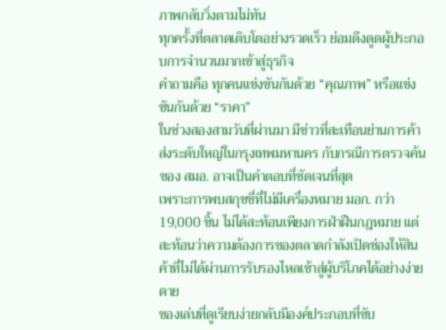ภาพกลับวิ่งตามไม่ทัน
ทุกครั้งที่ตลาดเติบโตอย่างรวดเร็ว ย่อมดึงดูดผู้ประกอบการจำนวนมากเข้าสู่ธุรกิจ
คำถามคือ ทุกคนแข่งขันกันด้วย “คุณภาพ” หรือแข่งขันกันด้วย “ราคา”
ในช่วงสองสามวันที่ผ่านมา มีข่าวที่สะเทือนย่านการค้าส่งระดับใหญ่ในกรุงเทพมหานคร กับกรณีการตรวจค้นของ สมอ. อาจเป็นคำตอบที่ชัดเจนที่สุด
เพราะการพบสกุชชี่ที่ไม่มีเครื่องหมาย มอก. กว่า 19,000 ชิ้น ไม่ได้สะท้อนเพียงการฝ่าฝืนกฎหมาย แต่สะท้อนว่าความต้องการของตลาดกำลังเปิดช่องให้สินค้าที่ไม่ได้ผ่านการรับรองไหลเข้าสู่ผู้บริโภคได้อย่างง่ายดาย
ของเล่นที่ดูเรียบง่ายกลับมีองค์ประกอบที่ซับ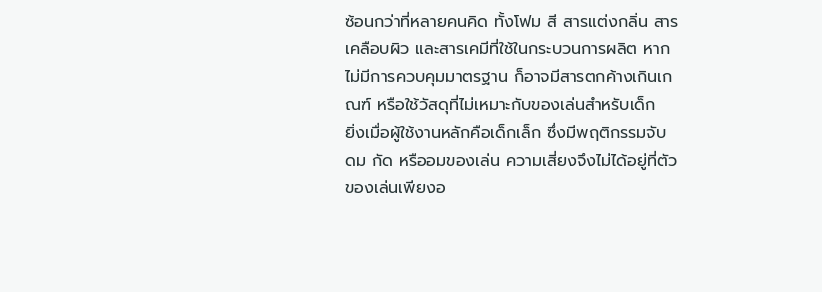ซ้อนกว่าที่หลายคนคิด ทั้งโฟม สี สารแต่งกลิ่น สารเคลือบผิว และสารเคมีที่ใช้ในกระบวนการผลิต หากไม่มีการควบคุมมาตรฐาน ก็อาจมีสารตกค้างเกินเกณฑ์ หรือใช้วัสดุที่ไม่เหมาะกับของเล่นสำหรับเด็ก
ยิ่งเมื่อผู้ใช้งานหลักคือเด็กเล็ก ซึ่งมีพฤติกรรมจับ ดม กัด หรืออมของเล่น ความเสี่ยงจึงไม่ได้อยู่ที่ตัวของเล่นเพียงอ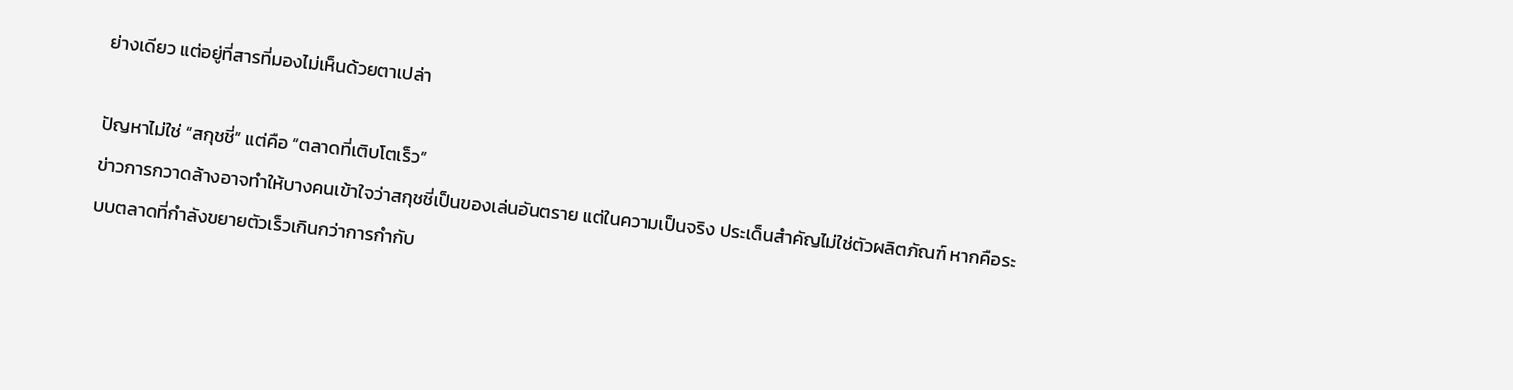ย่างเดียว แต่อยู่ที่สารที่มองไม่เห็นด้วยตาเปล่า

ปัญหาไม่ใช่ “สกุชชี่” แต่คือ “ตลาดที่เติบโตเร็ว”
ข่าวการกวาดล้างอาจทำให้บางคนเข้าใจว่าสกุชชี่เป็นของเล่นอันตราย แต่ในความเป็นจริง ประเด็นสำคัญไม่ใช่ตัวผลิตภัณฑ์ หากคือระบบตลาดที่กำลังขยายตัวเร็วเกินกว่าการกำกับ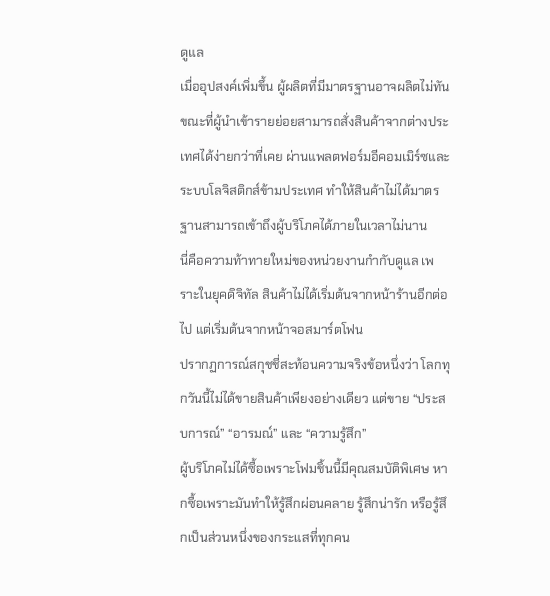ดูแล
เมื่ออุปสงค์เพิ่มขึ้น ผู้ผลิตที่มีมาตรฐานอาจผลิตไม่ทัน ขณะที่ผู้นำเข้ารายย่อยสามารถสั่งสินค้าจากต่างประเทศได้ง่ายกว่าที่เคย ผ่านแพลตฟอร์มอีคอมเมิร์ซและระบบโลจิสติกส์ข้ามประเทศ ทำให้สินค้าไม่ได้มาตรฐานสามารถเข้าถึงผู้บริโภคได้ภายในเวลาไม่นาน
นี่คือความท้าทายใหม่ของหน่วยงานกำกับดูแล เพราะในยุคดิจิทัล สินค้าไม่ได้เริ่มต้นจากหน้าร้านอีกต่อไป แต่เริ่มต้นจากหน้าจอสมาร์ตโฟน
ปรากฏการณ์สกุชชี่สะท้อนความจริงข้อหนึ่งว่า โลกทุกวันนี้ไม่ได้ขายสินค้าเพียงอย่างเดียว แต่ขาย “ประสบการณ์” “อารมณ์” และ “ความรู้สึก”
ผู้บริโภคไม่ได้ซื้อเพราะโฟมชิ้นนี้มีคุณสมบัติพิเศษ หากซื้อเพราะมันทำให้รู้สึกผ่อนคลาย รู้สึกน่ารัก หรือรู้สึกเป็นส่วนหนึ่งของกระแสที่ทุกคน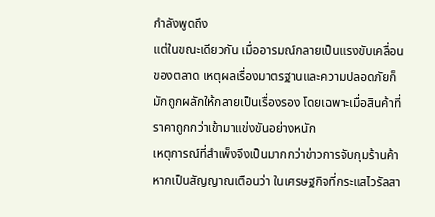กำลังพูดถึง
แต่ในขณะเดียวกัน เมื่ออารมณ์กลายเป็นแรงขับเคลื่อนของตลาด เหตุผลเรื่องมาตรฐานและความปลอดภัยก็มักถูกผลักให้กลายเป็นเรื่องรอง โดยเฉพาะเมื่อสินค้าที่ราคาถูกกว่าเข้ามาแข่งขันอย่างหนัก
เหตุการณ์ที่สำเพ็งจึงเป็นมากกว่าข่าวการจับกุมร้านค้า หากเป็นสัญญาณเตือนว่า ในเศรษฐกิจที่กระแสไวรัลสา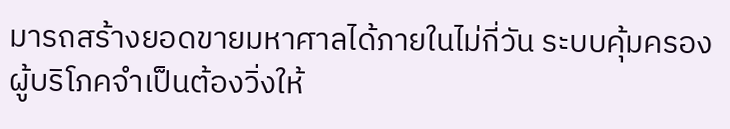มารถสร้างยอดขายมหาศาลได้ภายในไม่กี่วัน ระบบคุ้มครองผู้บริโภคจำเป็นต้องวิ่งให้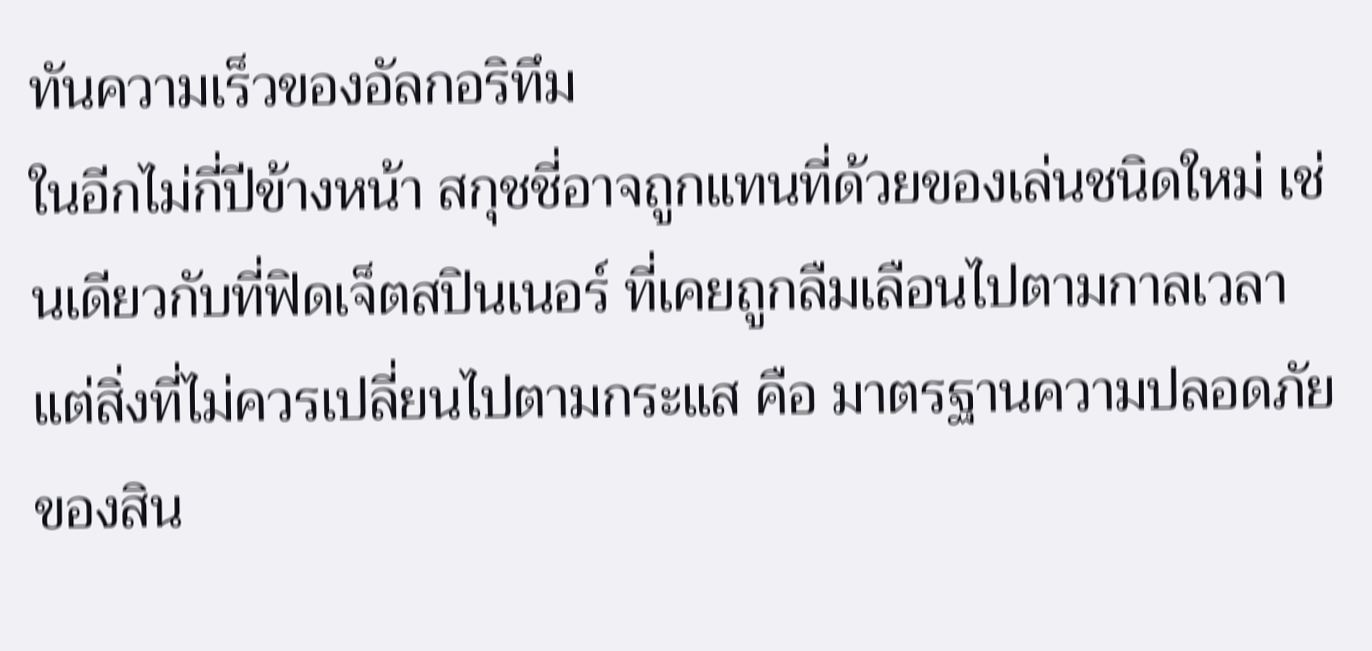ทันความเร็วของอัลกอริทึม
ในอีกไม่กี่ปีข้างหน้า สกุชชี่อาจถูกแทนที่ด้วยของเล่นชนิดใหม่ เช่นเดียวกับที่ฟิดเจ็ตสปินเนอร์ ที่เคยถูกลืมเลือนไปตามกาลเวลา
แต่สิ่งที่ไม่ควรเปลี่ยนไปตามกระแส คือ มาตรฐานความปลอดภัยของสิน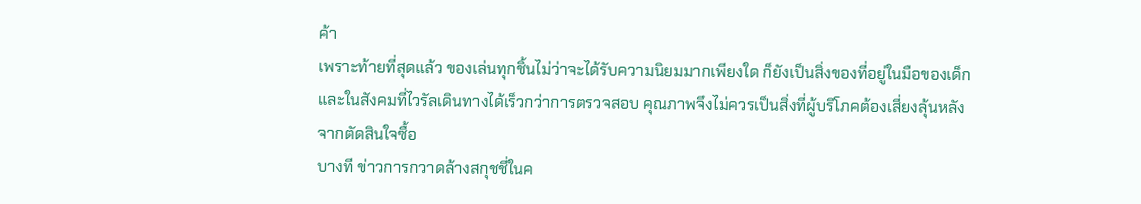ค้า
เพราะท้ายที่สุดแล้ว ของเล่นทุกชิ้นไม่ว่าจะได้รับความนิยมมากเพียงใด ก็ยังเป็นสิ่งของที่อยู่ในมือของเด็ก
และในสังคมที่ไวรัลเดินทางได้เร็วกว่าการตรวจสอบ คุณภาพจึงไม่ควรเป็นสิ่งที่ผู้บริโภคต้องเสี่ยงลุ้นหลังจากตัดสินใจซื้อ
บางที ข่าวการกวาดล้างสกุชชี่ในค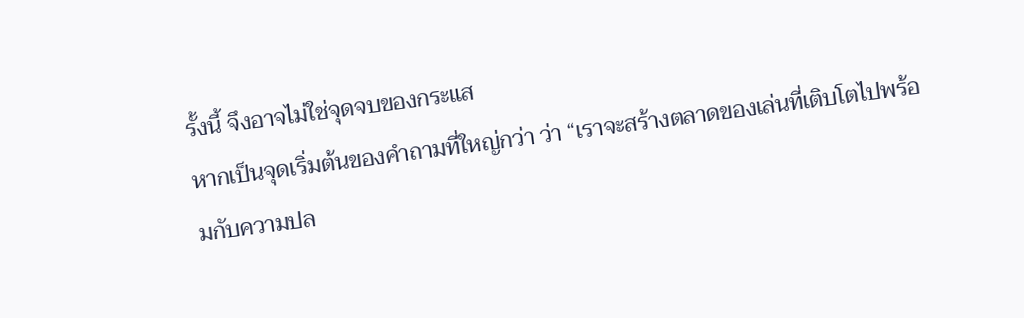รั้งนี้ จึงอาจไม่ใช่จุดจบของกระแส
หากเป็นจุดเริ่มต้นของคำถามที่ใหญ่กว่า ว่า “เราจะสร้างตลาดของเล่นที่เติบโตไปพร้อมกับความปล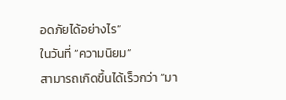อดภัยได้อย่างไร”
ในวันที่ “ความนิยม”
สามารถเกิดขึ้นได้เร็วกว่า “มา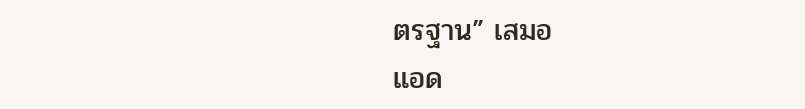ตรฐาน” เสมอ
แอด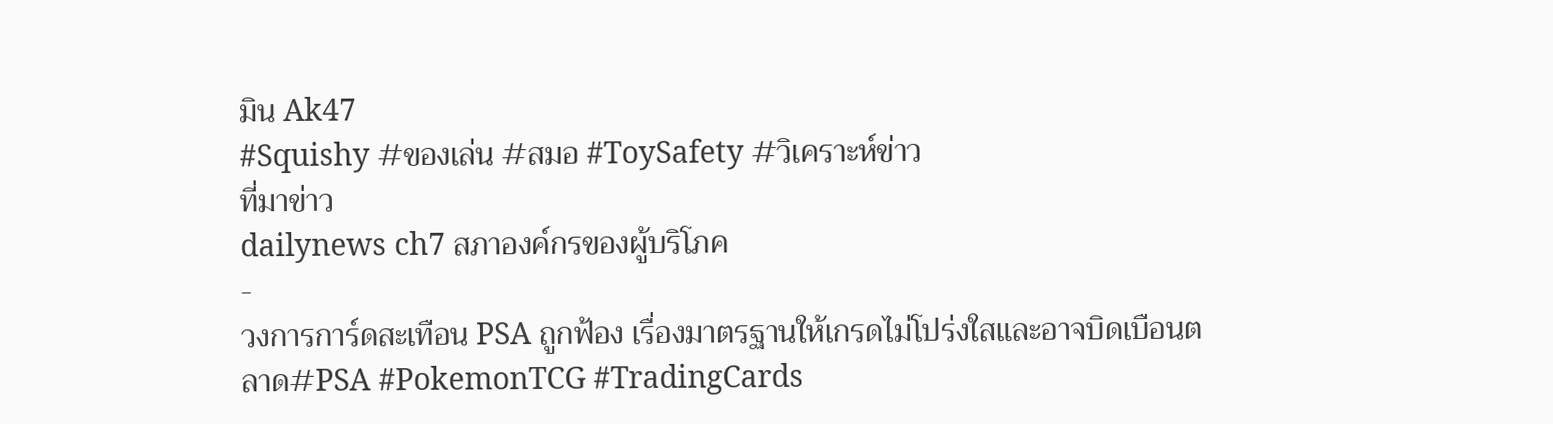มิน Ak47
#Squishy #ของเล่น #สมอ #ToySafety #วิเคราะห์ข่าว
ที่มาข่าว
dailynews ch7 สภาองค์กรของผู้บริโภค
-
วงการการ์ดสะเทือน PSA ถูกฟ้อง เรื่องมาตรฐานให้เกรดไม่โปร่งใสและอาจบิดเบือนตลาด#PSA #PokemonTCG #TradingCards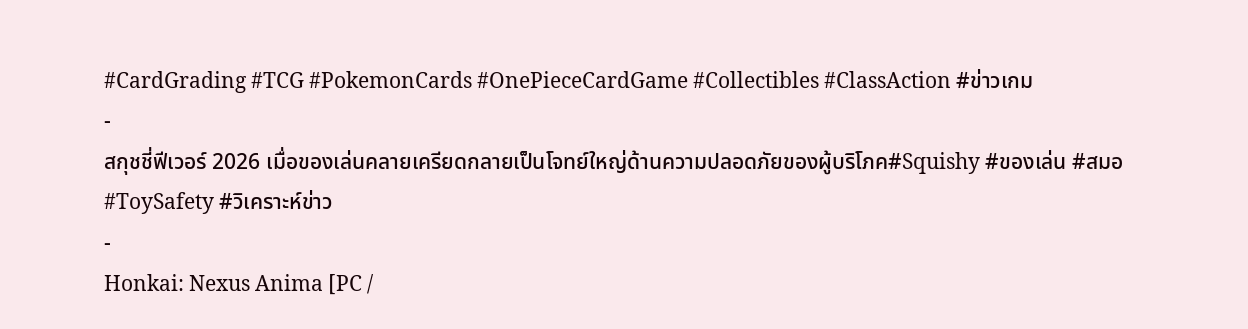#CardGrading #TCG #PokemonCards #OnePieceCardGame #Collectibles #ClassAction #ข่าวเกม
-
สกุชชี่ฟีเวอร์ 2026 เมื่อของเล่นคลายเครียดกลายเป็นโจทย์ใหญ่ด้านความปลอดภัยของผู้บริโภค#Squishy #ของเล่น #สมอ #ToySafety #วิเคราะห์ข่าว
-
Honkai: Nexus Anima [PC /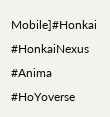Mobile]#Honkai #HonkaiNexus #Anima #HoYoverse